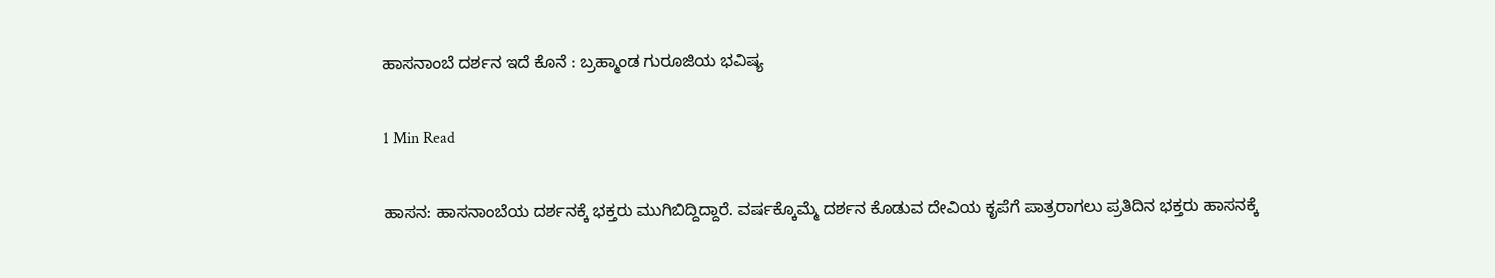ಹಾಸನಾಂಬೆ ದರ್ಶನ ಇದೆ ಕೊನೆ : ಬ್ರಹ್ಮಾಂಡ ಗುರೂಜಿಯ ಭವಿಷ್ಯ

1 Min Read

ಹಾಸನ: ಹಾಸನಾಂಬೆಯ ದರ್ಶನಕ್ಕೆ ಭಕ್ತರು ಮುಗಿಬಿದ್ದಿದ್ದಾರೆ. ವರ್ಷಕ್ಕೊಮ್ಮೆ ದರ್ಶನ ಕೊಡುವ ದೇವಿಯ ಕೃಪೆಗೆ ಪಾತ್ರರಾಗಲು ಪ್ರತಿದಿನ ಭಕ್ತರು ಹಾಸನಕ್ಕೆ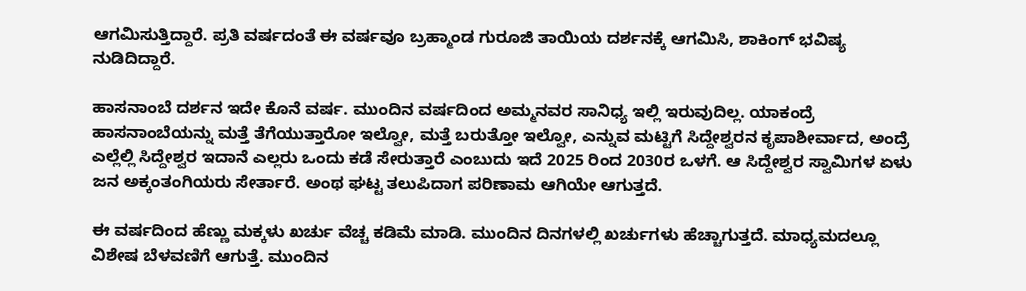ಆಗಮಿಸುತ್ತಿದ್ದಾರೆ. ಪ್ರತಿ ವರ್ಷದಂತೆ ಈ ವರ್ಷವೂ ಬ್ರಹ್ಮಾಂಡ ಗುರೂಜಿ ತಾಯಿಯ ದರ್ಶನಕ್ಕೆ ಆಗಮಿಸಿ, ಶಾಕಿಂಗ್ ಭವಿಷ್ಯ ನುಡಿದಿದ್ದಾರೆ.

ಹಾಸನಾಂಬೆ ದರ್ಶನ ಇದೇ ಕೊನೆ ವರ್ಷ. ಮುಂದಿನ ವರ್ಷದಿಂದ ಅಮ್ಮನವರ ಸಾನಿಧ್ಯ ಇಲ್ಲಿ ಇರುವುದಿಲ್ಲ. ಯಾಕಂದ್ರೆ ಹಾಸನಾಂಬೆಯನ್ನು ಮತ್ತೆ ತೆಗೆಯುತ್ತಾರೋ ಇಲ್ವೋ, ಮತ್ತೆ ಬರುತ್ತೋ ಇಲ್ವೋ, ಎನ್ನುವ ಮಟ್ಟಿಗೆ ಸಿದ್ದೇಶ್ವರನ ಕೃಪಾಶೀರ್ವಾದ, ಅಂದ್ರೆ ಎಲ್ಲೆಲ್ಲಿ ಸಿದ್ದೇಶ್ವರ ಇದಾನೆ ಎಲ್ಲರು ಒಂದು ಕಡೆ ಸೇರುತ್ತಾರೆ ಎಂಬುದು ಇದೆ 2025 ರಿಂದ 2030ರ ಒಳಗೆ. ಆ ಸಿದ್ದೇಶ್ವರ ಸ್ವಾಮಿಗಳ ಏಳು ಜನ ಅಕ್ಕಂತಂಗಿಯರು ಸೇರ್ತಾರೆ. ಅಂಥ ಘಟ್ಟ ತಲುಪಿದಾಗ ಪರಿಣಾಮ ಆಗಿಯೇ ಆಗುತ್ತದೆ.

ಈ ವರ್ಷದಿಂದ ಹೆಣ್ಣು ಮಕ್ಕಳು ಖರ್ಚು ವೆಚ್ಚ ಕಡಿಮೆ ಮಾಡಿ. ಮುಂದಿನ ದಿನಗಳಲ್ಲಿ ಖರ್ಚುಗಳು ಹೆಚ್ಚಾಗುತ್ತದೆ. ಮಾಧ್ಯಮದಲ್ಲೂ ವಿಶೇಷ ಬೆಳವಣಿಗೆ ಆಗುತ್ತೆ. ಮುಂದಿನ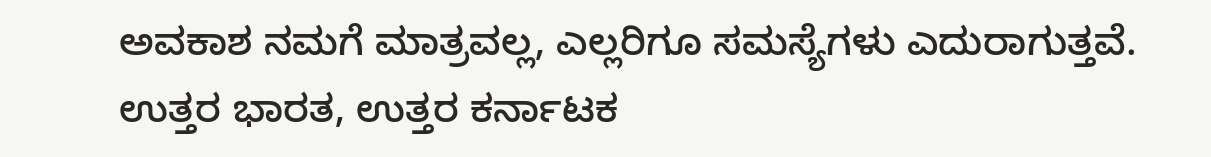ಅವಕಾಶ ನಮಗೆ ಮಾತ್ರವಲ್ಲ, ಎಲ್ಲರಿಗೂ ಸಮಸ್ಯೆಗಳು ಎದುರಾಗುತ್ತವೆ. ಉತ್ತರ ಭಾರತ, ಉತ್ತರ ಕರ್ನಾಟಕ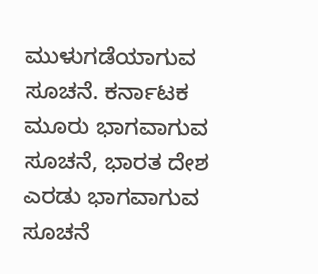ಮುಳುಗಡೆಯಾಗುವ ಸೂಚನೆ. ಕರ್ನಾಟಕ ಮೂರು ಭಾಗವಾಗುವ ಸೂಚನೆ, ಭಾರತ ದೇಶ ಎರಡು ಭಾಗವಾಗುವ ಸೂಚನೆ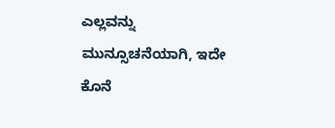ಎಲ್ಲವನ್ನು ಮುನ್ಸೂಚನೆಯಾಗಿ, ಇದೇ ಕೊನೆ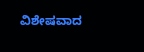ವಿಶೇಷವಾದ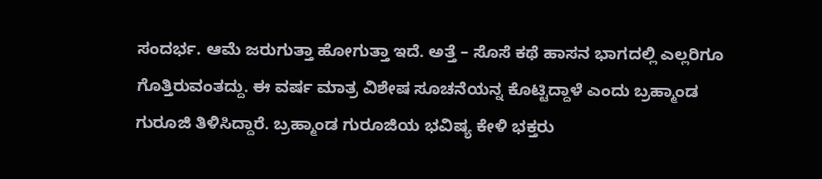ಸಂದರ್ಭ. ಆಮೆ ಜರುಗುತ್ತಾ ಹೋಗುತ್ತಾ ಇದೆ. ಅತ್ತೆ – ಸೊಸೆ ಕಥೆ ಹಾಸನ ಭಾಗದಲ್ಲಿ ಎಲ್ಲರಿಗೂ ಗೊತ್ತಿರುವಂತದ್ದು. ಈ ವರ್ಷ ಮಾತ್ರ ವಿಶೇಷ ಸೂಚನೆಯನ್ನ ಕೊಟ್ಟಿದ್ದಾಳೆ ಎಂದು ಬ್ರಹ್ಮಾಂಡ ಗುರೂಜಿ ತಿಳಿಸಿದ್ದಾರೆ. ಬ್ರಹ್ಮಾಂಡ ಗುರೂಜಿಯ ಭವಿಷ್ಯ ಕೇಳಿ ಭಕ್ತರು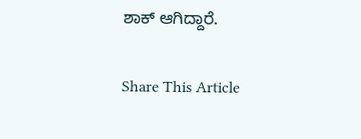ಶಾಕ್ ಆಗಿದ್ದಾರೆ.

Share This Article